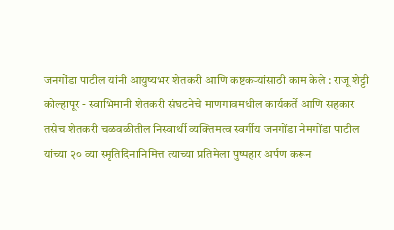जनगोंडा पाटील यांनी आयुष्यभर शेतकरी आणि कष्टकऱ्यांसाठी काम केले : राजू शेट्टी
कोल्हापूर - स्वाभिमानी शेतकरी संघटनेचे माणगावमधील कार्यकर्ते आणि सहकार तसेच शेतकरी चळवळीतील निस्वार्थी व्यक्तिमत्व स्वर्गीय जनगोंडा नेमगोंडा पाटील यांच्या २० व्या स्मृतिदिनानिमित्त त्याच्या प्रतिमेला पुष्पहार अर्पण करून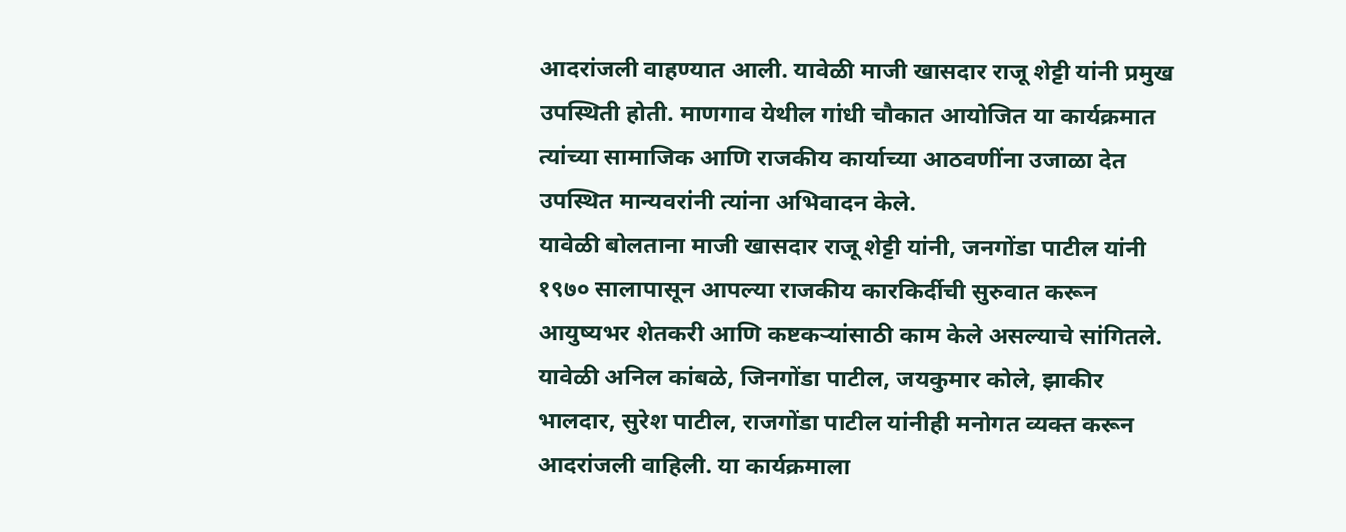आदरांजली वाहण्यात आली. यावेळी माजी खासदार राजू शेट्टी यांनी प्रमुख उपस्थिती होती. माणगाव येथील गांधी चौकात आयोजित या कार्यक्रमात त्यांच्या सामाजिक आणि राजकीय कार्याच्या आठवणींना उजाळा देत उपस्थित मान्यवरांनी त्यांना अभिवादन केले.
यावेळी बोलताना माजी खासदार राजू शेट्टी यांनी, जनगोंडा पाटील यांनी १९७० सालापासून आपल्या राजकीय कारकिर्दीची सुरुवात करून आयुष्यभर शेतकरी आणि कष्टकऱ्यांसाठी काम केले असल्याचे सांगितले.
यावेळी अनिल कांबळे, जिनगोंडा पाटील, जयकुमार कोले, झाकीर भालदार, सुरेश पाटील, राजगोंडा पाटील यांनीही मनोगत व्यक्त करून आदरांजली वाहिली. या कार्यक्रमाला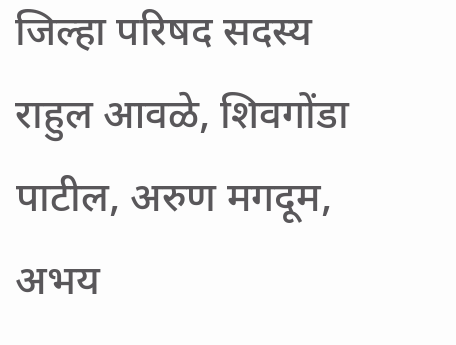जिल्हा परिषद सदस्य राहुल आवळे, शिवगोंडा पाटील, अरुण मगदूम, अभय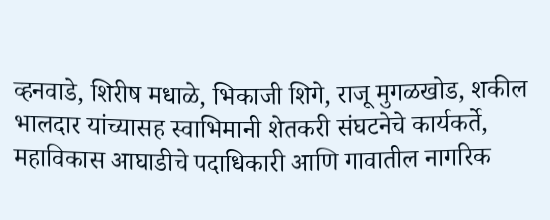व्हनवाडे, शिरीष मधाळे, भिकाजी शिगे, राजू मुगळखोड, शकील भालदार यांच्यासह स्वाभिमानी शेतकरी संघटनेचे कार्यकर्ते, महाविकास आघाडीचे पदाधिकारी आणि गावातील नागरिक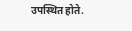उपस्थित होते.